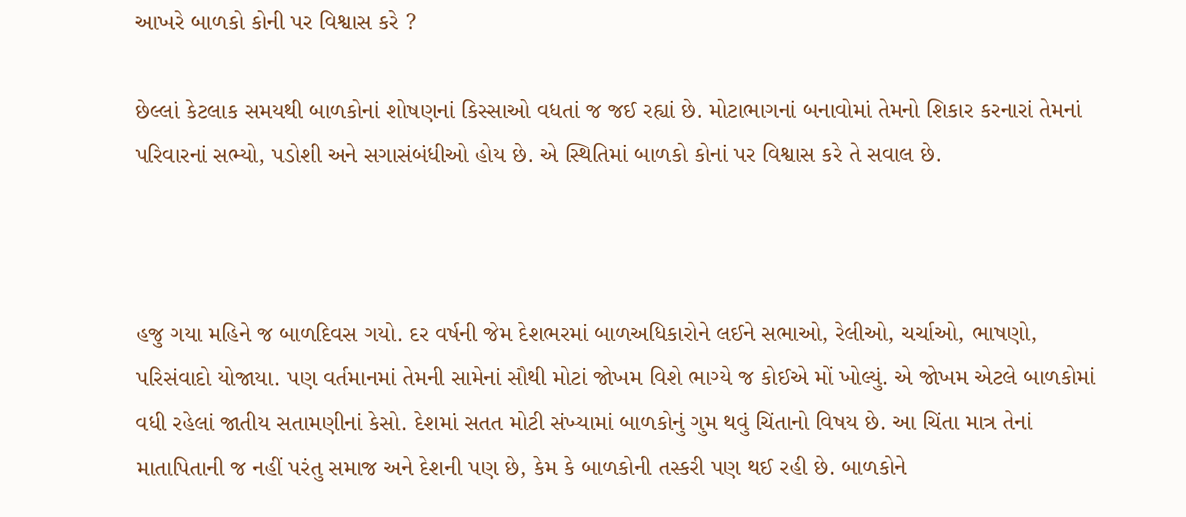આખરે બાળકો કોની પર વિશ્વાસ કરે ?

છેલ્લાં કેટલાક સમયથી બાળકોનાં શોષણનાં કિસ્સાઓ વધતાં જ જઈ રહ્યાં છે. મોટાભાગનાં બનાવોમાં તેમનો શિકાર કરનારાં તેમનાં પરિવારનાં સભ્યો, પડોશી અને સગાસંબંધીઓ હોય છે. એ સ્થિતિમાં બાળકો કોનાં પર વિશ્વાસ કરે તે સવાલ છે.



હજુ ગયા મહિને જ બાળદિવસ ગયો. દર વર્ષની જેમ દેશભરમાં બાળઅધિકારોને લઈને સભાઓ, રેલીઓ, ચર્ચાઓ, ભાષણો, પરિસંવાદો યોજાયા. પણ વર્તમાનમાં તેમની સામેનાં સૌથી મોટાં જોખમ વિશે ભાગ્યે જ કોઈએ મોં ખોલ્યું. એ જોખમ એટલે બાળકોમાં વધી રહેલાં જાતીય સતામણીનાં કેસો. દેશમાં સતત મોટી સંખ્યામાં બાળકોનું ગુમ થવું ચિંતાનો વિષય છે. આ ચિંતા માત્ર તેનાં માતાપિતાની જ નહીં પરંતુ સમાજ અને દેશની પણ છે, કેમ કે બાળકોની તસ્કરી પણ થઈ રહી છે. બાળકોને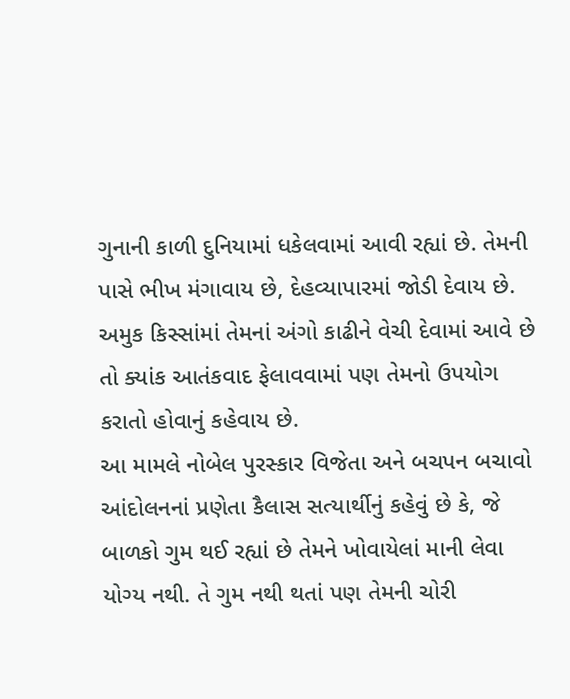ગુનાની કાળી દુનિયામાં ધકેલવામાં આવી રહ્યાં છે. તેમની પાસે ભીખ મંગાવાય છે, દેહવ્યાપારમાં જોડી દેવાય છે. અમુક કિસ્સાંમાં તેમનાં અંગો કાઢીને વેચી દેવામાં આવે છે તો ક્યાંક આતંકવાદ ફેલાવવામાં પણ તેમનો ઉપયોગ કરાતો હોવાનું કહેવાય છે.
આ મામલે નોબેલ પુરસ્કાર વિજેતા અને બચપન બચાવો આંદોલનનાં પ્રણેતા કૈલાસ સત્યાર્થીનું કહેવું છે કે, જે બાળકો ગુમ થઈ રહ્યાં છે તેમને ખોવાયેલાં માની લેવા યોગ્ય નથી. તે ગુમ નથી થતાં પણ તેમની ચોરી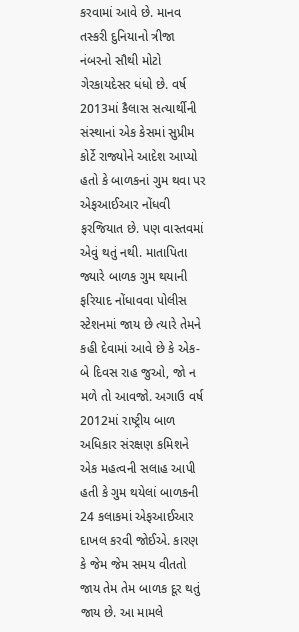કરવામાં આવે છે. માનવ તસ્કરી દુનિયાનો ત્રીજા નંબરનો સૌથી મોટો ગેરકાયદેસર ધંધો છે. વર્ષ 2013માં કૈલાસ સત્યાર્થીની સંસ્થાનાં એક કેસમાં સુપ્રીમ કોર્ટે રાજ્યોને આદેશ આપ્યો હતો કે બાળકનાં ગુમ થવા પર એફઆઈઆર નોંધવી ફરજિયાત છે. પણ વાસ્તવમાં એવું થતું નથી. માતાપિતા જ્યારે બાળક ગુમ થયાની ફરિયાદ નોંધાવવા પોલીસ સ્ટેશનમાં જાય છે ત્યારે તેમને કહી દેવામાં આવે છે કે એક-બે દિવસ રાહ જુઓ, જો ન મળે તો આવજો. અગાઉ વર્ષ 2012માં રાષ્ટ્રીય બાળ અધિકાર સંરક્ષણ કમિશને એક મહત્વની સલાહ આપી હતી કે ગુમ થયેલાં બાળકની 24 કલાકમાં એફઆઈઆર દાખલ કરવી જોઈએ. કારણ કે જેમ જેમ સમય વીતતો જાય તેમ તેમ બાળક દૂર થતું જાય છે. આ મામલે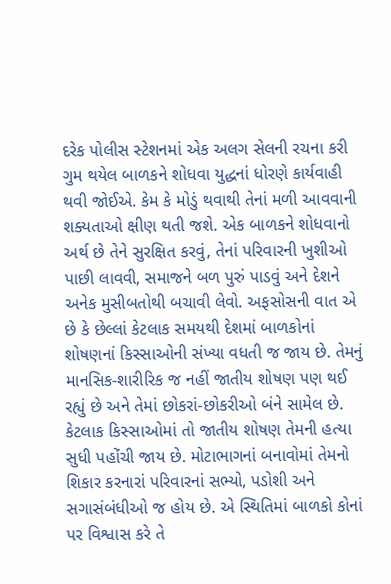દરેક પોલીસ સ્ટેશનમાં એક અલગ સેલની રચના કરી ગુમ થયેલ બાળકને શોધવા યુદ્ધનાં ધોરણે કાર્યવાહી થવી જોઈએ. કેમ કે મોડું થવાથી તેનાં મળી આવવાની શક્યતાઓ ક્ષીણ થતી જશે. એક બાળકને શોધવાનો અર્થ છે તેને સુરક્ષિત કરવું, તેનાં પરિવારની ખુશીઓ પાછી લાવવી, સમાજને બળ પુરું પાડવું અને દેશને અનેક મુસીબતોથી બચાવી લેવો. અફસોસની વાત એ છે કે છેલ્લાં કેટલાક સમયથી દેશમાં બાળકોનાં શોષણનાં કિસ્સાઓની સંખ્યા વધતી જ જાય છે. તેમનું માનસિક-શારીરિક જ નહીં જાતીય શોષણ પણ થઈ રહ્યું છે અને તેમાં છોકરાં-છોકરીઓ બંને સામેલ છે. કેટલાક કિસ્સાઓમાં તો જાતીય શોષણ તેમની હત્યા સુધી પહોંચી જાય છે. મોટાભાગનાં બનાવોમાં તેમનો શિકાર કરનારાં પરિવારનાં સભ્યો, પડોશી અને સગાસંબંધીઓ જ હોય છે. એ સ્થિતિમાં બાળકો કોનાં પર વિશ્વાસ કરે તે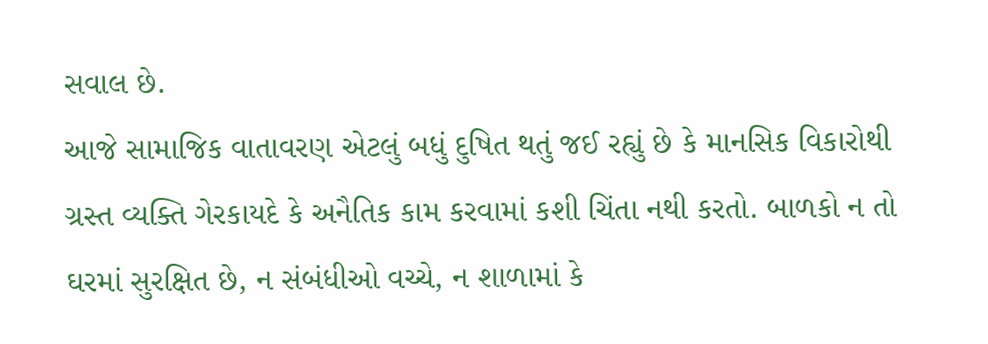સવાલ છે.
આજે સામાજિક વાતાવરણ એટલું બધું દુષિત થતું જઈ રહ્યું છે કે માનસિક વિકારોથી ગ્રસ્ત વ્યક્તિ ગેરકાયદે કે અનૈતિક કામ કરવામાં કશી ચિંતા નથી કરતો. બાળકો ન તો ઘરમાં સુરક્ષિત છે, ન સંબંધીઓ વચ્ચે, ન શાળામાં કે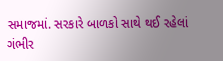સમાજમાં. સરકારે બાળકો સાથે થઈ રહેલાં ગંભીર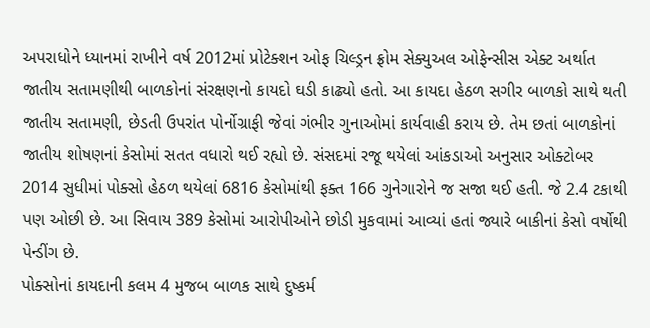અપરાધોને ધ્યાનમાં રાખીને વર્ષ 2012માં પ્રોટેક્શન ઓફ ચિલ્ડ્રન ફ્રોમ સેક્યુઅલ ઓફેન્સીસ એક્ટ અર્થાત જાતીય સતામણીથી બાળકોનાં સંરક્ષણનો કાયદો ઘડી કાઢ્યો હતો. આ કાયદા હેઠળ સગીર બાળકો સાથે થતી જાતીય સતામણી, છેડતી ઉપરાંત પોર્નોગ્રાફી જેવાં ગંભીર ગુનાઓમાં કાર્યવાહી કરાય છે. તેમ છતાં બાળકોનાં જાતીય શોષણનાં કેસોમાં સતત વધારો થઈ રહ્યો છે. સંસદમાં રજૂ થયેલાં આંકડાઓ અનુસાર ઓક્ટોબર 2014 સુધીમાં પોક્સો હેઠળ થયેલાં 6816 કેસોમાંથી ફક્ત 166 ગુનેગારોને જ સજા થઈ હતી. જે 2.4 ટકાથી પણ ઓછી છે. આ સિવાય 389 કેસોમાં આરોપીઓને છોડી મુકવામાં આવ્યાં હતાં જ્યારે બાકીનાં કેસો વર્ષોથી પેન્ડીંગ છે.
પોક્સોનાં કાયદાની કલમ 4 મુજબ બાળક સાથે દુષ્કર્મ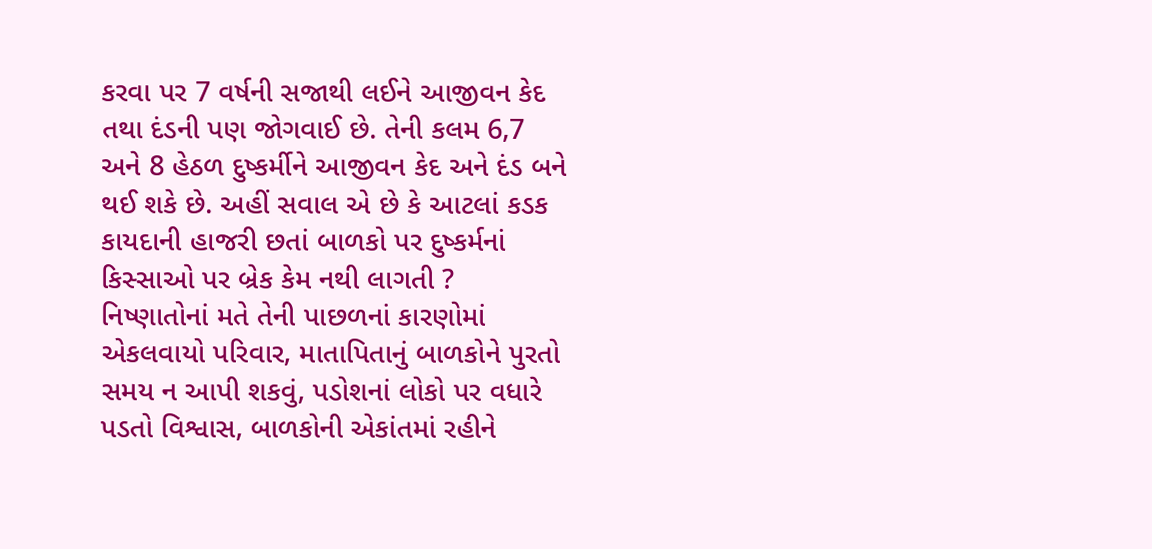કરવા પર 7 વર્ષની સજાથી લઈને આજીવન કેદ તથા દંડની પણ જોગવાઈ છે. તેની કલમ 6,7 અને 8 હેઠળ દુષ્કર્મીને આજીવન કેદ અને દંડ બને થઈ શકે છે. અહીં સવાલ એ છે કે આટલાં કડક કાયદાની હાજરી છતાં બાળકો પર દુષ્કર્મનાં કિસ્સાઓ પર બ્રેક કેમ નથી લાગતી ? નિષ્ણાતોનાં મતે તેની પાછળનાં કારણોમાં એકલવાયો પરિવાર, માતાપિતાનું બાળકોને પુરતો સમય ન આપી શકવું, પડોશનાં લોકો પર વધારે પડતો વિશ્વાસ, બાળકોની એકાંતમાં રહીને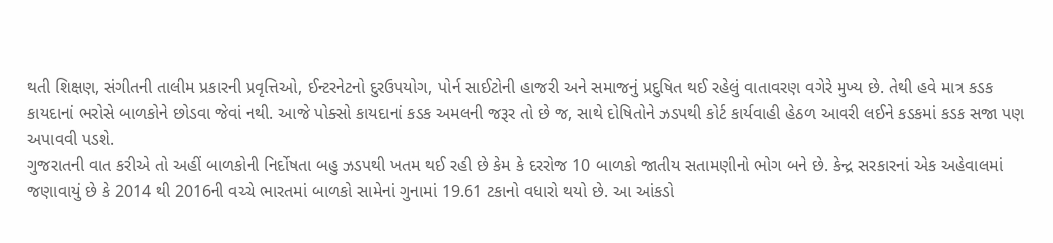થતી શિક્ષણ, સંગીતની તાલીમ પ્રકારની પ્રવૃત્તિઓ, ઈન્ટરનેટનો દુરઉપયોગ, પોર્ન સાઈટોની હાજરી અને સમાજનું પ્રદુષિત થઈ રહેલું વાતાવરણ વગેરે મુખ્ય છે. તેથી હવે માત્ર કડક કાયદાનાં ભરોસે બાળકોને છોડવા જેવાં નથી. આજે પોક્સો કાયદાનાં કડક અમલની જરૂર તો છે જ, સાથે દોષિતોને ઝડપથી કોર્ટ કાર્યવાહી હેઠળ આવરી લઈને કડકમાં કડક સજા પણ અપાવવી પડશે.
ગુજરાતની વાત કરીએ તો અહીં બાળકોની નિર્દોષતા બહુ ઝડપથી ખતમ થઈ રહી છે કેમ કે દરરોજ 10 બાળકો જાતીય સતામણીનો ભોગ બને છે. કેન્દ્ર સરકારનાં એક અહેવાલમાં જણાવાયું છે કે 2014 થી 2016ની વચ્ચે ભારતમાં બાળકો સામેનાં ગુનામાં 19.61 ટકાનો વધારો થયો છે. આ આંકડો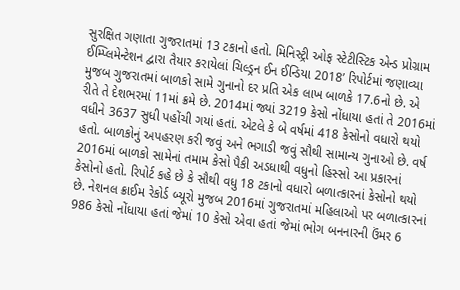સુરક્ષિત ગણાતા ગુજરાતમાં 13 ટકાનો હતો. મિનિસ્ટ્રી ઓફ સ્ટેટીસ્ટિક એન્ડ પ્રોગ્રામ ઈમ્પ્લિમેન્ટેશન દ્વારા તૈયાર કરાયેલાં ચિલ્ડ્રન ઈન ઈન્ડિયા 2018’ રિપોર્ટમાં જણાવ્યા મુજબ ગુજરાતમાં બાળકો સામે ગુનાનો દર પ્રતિ એક લાખ બાળકે 17.6નો છે. એ રીતે તે દેશભરમાં 11માં ક્રમે છે. 2014માં જ્યાં 3219 કેસો નોંધાયા હતાં તે 2016માં વધીને 3637 સુધી પહોંચી ગયાં હતાં. એટલે કે બે વર્ષમાં 418 કેસોનો વધારો થયો હતો. બાળકોનું અપહરણ કરી જવું અને ભગાડી જવું સૌથી સામાન્ય ગુનાઓ છે. વર્ષ 2016માં બાળકો સામેનાં તમામ કેસો પૈકી અડધાથી વધુનો હિસ્સો આ પ્રકારનાં કેસોનો હતો. રિપોર્ટ કહે છે કે સૌથી વધુ 18 ટકાનો વધારો બળાત્કારનાં કેસોનો થયો છે. નેશનલ ક્રાઈમ રેકોર્ડ બ્યૂરો મુજબ 2016માં ગુજરાતમાં મહિલાઓ પર બળાત્કારનાં 986 કેસો નોંધાયા હતાં જેમાં 10 કેસો એવા હતાં જેમાં ભોગ બનનારની ઉંમર 6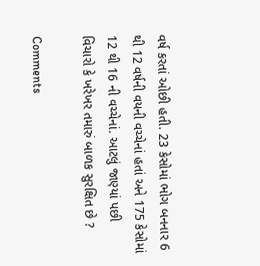વર્ષ કરતાં ઓછી હતી. 23 કેસોમાં ભોગ બનનાર 6 થી 12 વર્ષની વયની વચ્ચેનાં હતાં અને 175 કેસોમાં 12 થી 16 ની વચ્ચેનાં. આટલું જાણ્યાં પછી વિચારો કે ખરેખર તમારું બાળક સુરક્ષિત છે ?

Comments